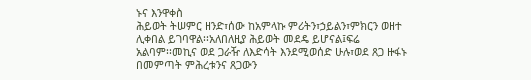ኑና እንዋቀስ
ሕይወት ትሠምር ዘንድ፣ሰው ከአምላኩ ምሪትን፣ኃይልን፣ምክርን ወዘተ ሊቀበል ይገባዋል፡፡አለበለዚያ ሕይወት መደዴ ይሆናል፤ፍሬ
አልባም፡፡መኪና ወደ ጋራዥ ለእድሳት እንደሚወሰድ ሁሉ፣ወደ ጸጋ ዙፋኑ በመምጣት ምሕረቱንና ጸጋውን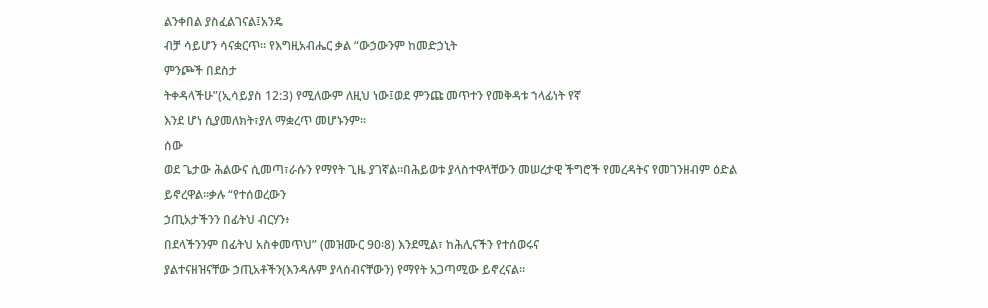ልንቀበል ያስፈልገናል፤አንዴ
ብቻ ሳይሆን ሳናቋርጥ፡፡ የእግዚአብሔር ቃል “ውኃውንም ከመድኃኒት
ምንጮች በደስታ
ትቀዳላችሁ”(ኢሳይያስ 12:3) የሚለውም ለዚህ ነው፤ወደ ምንጩ መጥተን የመቅዳቱ ኀላፊነት የኛ
እንደ ሆነ ሲያመለክት፣ያለ ማቋረጥ መሆኑንም፡፡
ሰው
ወደ ጌታው ሕልውና ሲመጣ፣ራሱን የማየት ጊዜ ያገኛል፡፡በሕይወቱ ያላስተዋላቸውን መሠረታዊ ችግሮች የመረዳትና የመገንዘብም ዕድል
ይኖረዋል፡፡ቃሉ “የተሰወረውን
ኃጢአታችንን በፊትህ ብርሃን፥
በደላችንንም በፊትህ አስቀመጥህ” (መዝሙር 90፡8) እንደሚል፣ ከሕሊናችን የተሰወሩና
ያልተናዘዝናቸው ኃጢአቶችን(እንዳሉም ያላሰብናቸውን) የማየት አጋጣሚው ይኖረናል፡፡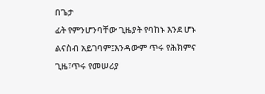በጌታ
ፊት የምንሆንባቸው ጊዜያት የባከኑ እንደ ሆኑ ልናስብ አይገባም፤እንዳውም ጥሩ የሕክምና ጊዜ፣ጥሩ የመሠሪያ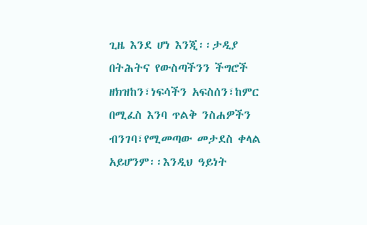ጊዜ እንደ ሆነ እንጂ፡፡ታዲያ
በትሕትና የውስጣችንን ችግሮች ዘክዝከን፣ነፍሳችን አፍስሰን፣ከምር በሚፈስ እንባ ጥልቅ ንስሐዎችን ብንገባ፣የሚመጣው መታደስ ቀላል
አይሆንም፡፡እንዲህ ዓይነት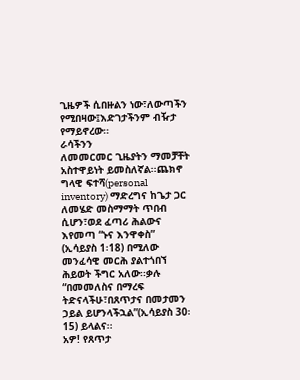ጊዜዎች ሲበዙልን ነው፣ለውጣችን የሚበዛው፤እድገታችንም ብዥታ የማይኖረው፡፡
ራሳችንን
ለመመርመር ጊዜያትን ማመቻቸት አስተዋይነት ይመስለኛል፡፡ጨክኖ ግላዊ ፍተሻ(personal inventory) ማድረግና ከጌታ ጋር
ለመሄድ መስማማት ጥበብ ሲሆን፣ወደ ፈጣሪ ሕልውና እየመጣ “ኑና እንዋቀስ”
(ኢሳይያስ 1፡18) በሚለው መንፈሳዊ መርሕ ያልተጎበኘ ሕይወት ችግር አለው፡፡ቃሉ “በመመለስና በማረፍ ትድናላችሁ፣በጸጥታና በመታመን ኃይል ይሆንላችኋል”(ኢሳይያስ 30፡15) ይላልና፡፡
አዎ! የጸጥታ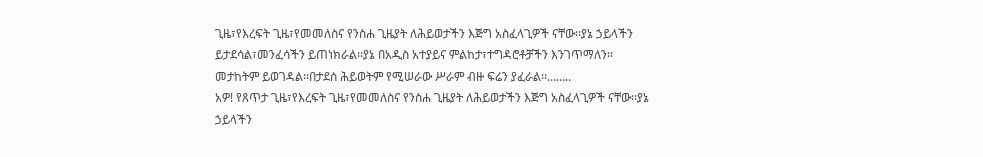ጊዜ፣የእረፍት ጊዜ፣የመመለስና የንስሐ ጊዜያት ለሕይወታችን እጅግ አስፈላጊዎች ናቸው፡፡ያኔ ኃይላችን ይታደሳል፣መንፈሳችን ይጠነክራል፡፡ያኔ በአዲስ አተያይና ምልከታ፣ተግዳሮቶቻችን እንገጥማለን፡፡መታከትም ይወገዳል፡፡በታደሰ ሕይወትም የሚሠራው ሥራም ብዙ ፍሬን ያፈራል፡፡……..
አዎ! የጸጥታ ጊዜ፣የእረፍት ጊዜ፣የመመለስና የንስሐ ጊዜያት ለሕይወታችን እጅግ አስፈላጊዎች ናቸው፡፡ያኔ ኃይላችን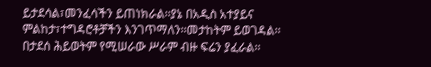ይታደሳል፣መንፈሳችን ይጠነክራል፡፡ያኔ በአዲስ አተያይና ምልከታ፣ተግዳሮቶቻችን እንገጥማለን፡፡መታከትም ይወገዳል፡፡በታደሰ ሕይወትም የሚሠራው ሥራም ብዙ ፍሬን ያፈራል፡፡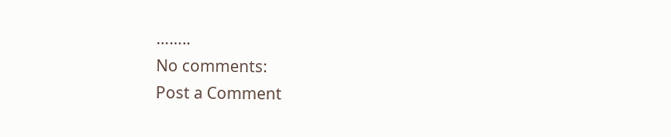……..
No comments:
Post a Comment